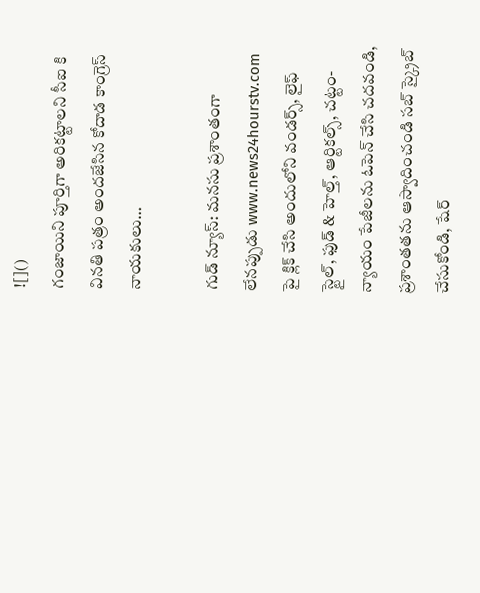![]()
గంజాయిని పూర్తిగా అరికట్టాలని సీఐ కి వినతి పత్రం అందజేసిన కోదాడ కాంగ్రెస్ నాయకులు…

గుడ్ న్యూస్: మనసు ప్రశాంతంగా లేనప్పుడు www.news24hourstv.com పై క్లిక్ చేసి అందులోని వండర్స్, లైఫ్ స్టైల్, ఫుడ్ & హెల్త్, ఆర్టికల్స్, చట్టం-న్యాయం పేజీలను ఓపెన్ చేసి చదవండి, ప్రశాంతతను ఆస్వాదించండి సబ్ స్క్రైబ్ చేసుకోండి, షేర్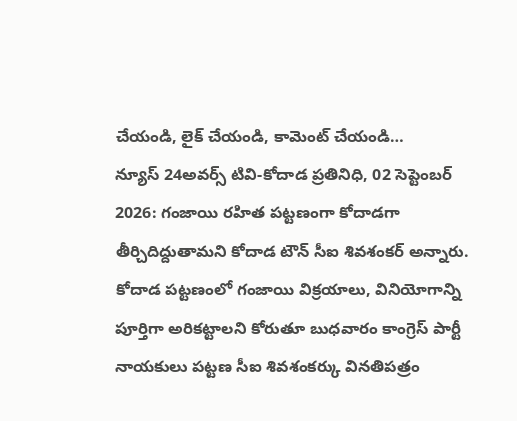చేయండి, లైక్ చేయండి, కామెంట్ చేయండి…
న్యూస్ 24అవర్స్ టివి-కోదాడ ప్రతినిధి, 02 సెప్టెంబర్ 2026: గంజాయి రహిత పట్టణంగా కోదాడగా తీర్చిదిద్దుతామని కోదాడ టౌన్ సీఐ శివశంకర్ అన్నారు. కోదాడ పట్టణంలో గంజాయి విక్రయాలు, వినియోగాన్ని పూర్తిగా అరికట్టాలని కోరుతూ బుధవారం కాంగ్రెస్ పార్టీ నాయకులు పట్టణ సీఐ శివశంకర్కు వినతిపత్రం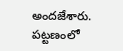అందజేశారు. పట్టణంలో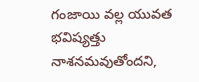గంజాయి వల్ల యువత భవిష్యత్తు నాశనమవుతోందని,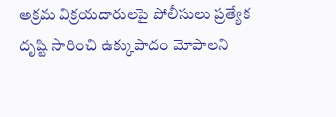అక్రమ విక్రయదారులపై పోలీసులు ప్రత్యేక దృష్టి సారించి ఉక్కుపాదం మోపాలని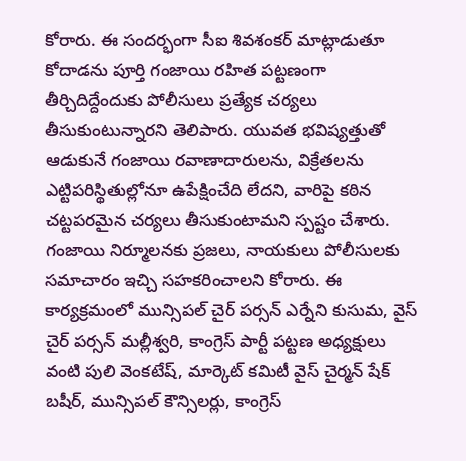కోరారు. ఈ సందర్భంగా సీఐ శివశంకర్ మాట్లాడుతూ కోదాడను పూర్తి గంజాయి రహిత పట్టణంగా తీర్చిదిద్దేందుకు పోలీసులు ప్రత్యేక చర్యలు తీసుకుంటున్నారని తెలిపారు. యువత భవిష్యత్తుతో ఆడుకునే గంజాయి రవాణాదారులను, విక్రేతలను ఎట్టిపరిస్థితుల్లోనూ ఉపేక్షించేది లేదని, వారిపై కఠిన చట్టపరమైన చర్యలు తీసుకుంటామని స్పష్టం చేశారు. గంజాయి నిర్మూలనకు ప్రజలు, నాయకులు పోలీసులకు సమాచారం ఇచ్చి సహకరించాలని కోరారు. ఈ కార్యక్రమంలో మున్సిపల్ చైర్ పర్సన్ ఎర్నేని కుసుమ, వైస్ చైర్ పర్సన్ మల్లీశ్వరి, కాంగ్రెస్ పార్టీ పట్టణ అధ్యక్షులు వంటి పులి వెంకటేష్, మార్కెట్ కమిటీ వైస్ చైర్మన్ షేక్ బషీర్, మున్సిపల్ కౌన్సిలర్లు, కాంగ్రెస్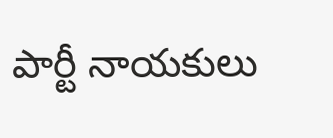పార్టీ నాయకులు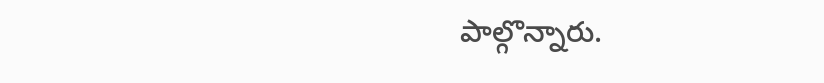పాల్గొన్నారు.